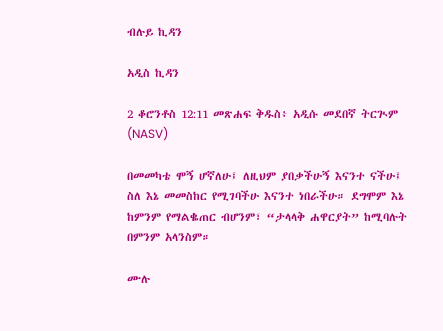ብሉይ ኪዳን

አዲስ ኪዳን

2 ቆሮንቶስ 12:11 መጽሐፍ ቅዱስ፥ አዲሱ መደበኛ ትርጒም (NASV)

በመመካቴ ሞኝ ሆኛለሁ፤ ለዚህም ያበቃችሁኝ እናንተ ናችሁ፤ ስለ እኔ መመስከር የሚገባችሁ እናንተ ነበራችሁ። ደግሞም እኔ ከምንም የማልቈጠር ብሆንም፣ “ታላላቅ ሐዋርያት” ከሚባሉት በምንም አላንስም።

ሙሉ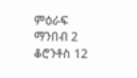ምዕራፍ ማንበብ 2 ቆሮንቶስ 12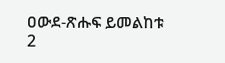ዐውደ-ጽሑፍ ይመልከቱ 2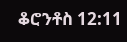ቆሮንቶስ 12:11